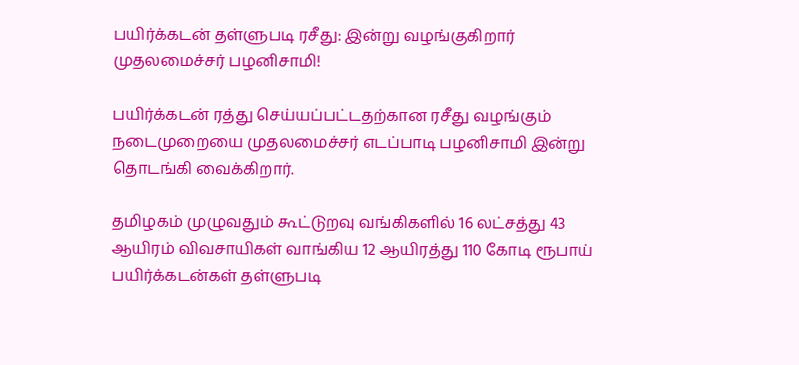பயிர்க்கடன் தள்ளுபடி ரசீது: இன்று வழங்குகிறார் முதலமைச்சர் பழனிசாமி!

பயிர்க்கடன் ரத்து செய்யப்பட்டதற்கான ரசீது வழங்கும் நடைமுறையை முதலமைச்சர் எடப்பாடி பழனிசாமி இன்று தொடங்கி வைக்கிறார்.

தமிழகம் முழுவதும் கூட்டுறவு வங்கிகளில் 16 லட்சத்து 43 ஆயிரம் விவசாயிகள் வாங்கிய 12 ஆயிரத்து 110 கோடி ரூபாய் பயிர்க்கடன்கள் தள்ளுபடி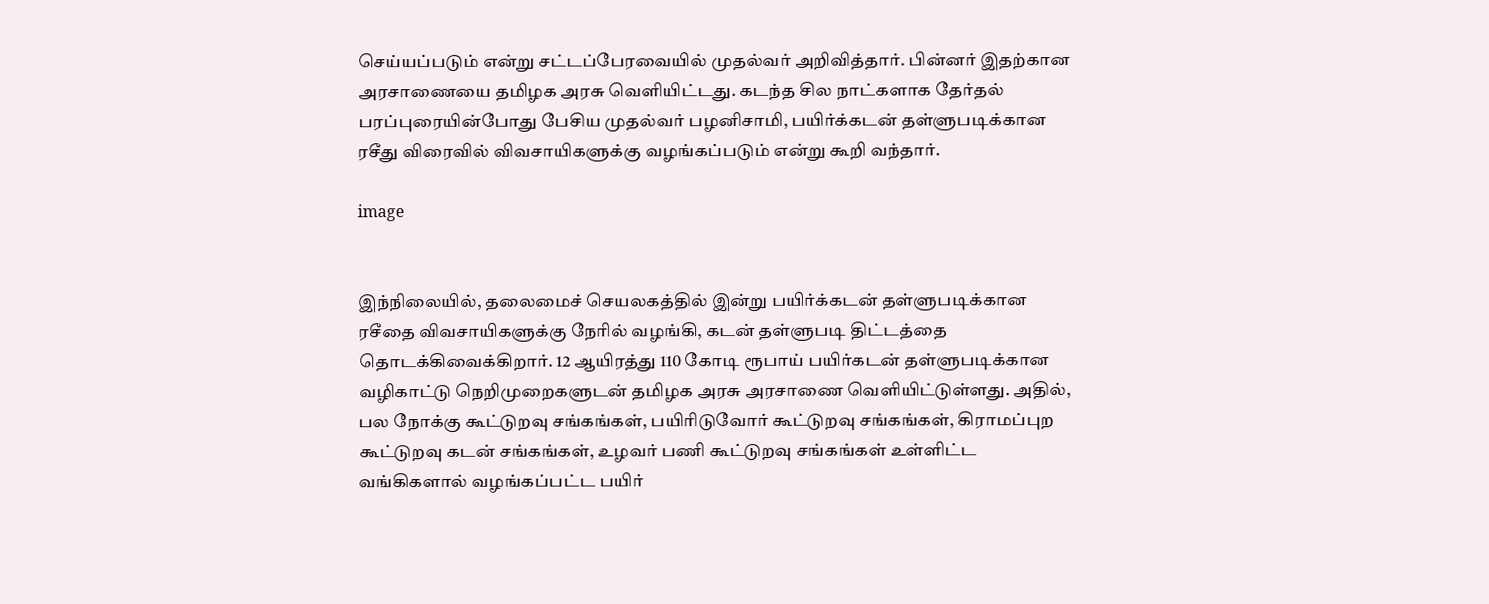செய்யப்படும் என்று சட்டப்பேரவையில் முதல்வர் அறிவித்தார். பின்னர் இதற்கான அரசாணையை தமிழக அரசு வெளியிட்டது. கடந்த சில நாட்களாக தேர்தல் பரப்புரையின்போது பேசிய முதல்வர் பழனிசாமி, பயிர்க்கடன் தள்ளுபடிக்கான ரசீது விரைவில் விவசாயிகளுக்கு வழங்கப்படும் என்று கூறி வந்தார்.

image


இந்நிலையில், தலைமைச் செயலகத்தில் இன்று பயிர்க்கடன் தள்ளுபடிக்கான ரசீதை விவசாயிகளுக்கு நேரில் வழங்கி, கடன் தள்ளுபடி திட்டத்தை தொடக்கிவைக்கிறார். 12 ஆயிரத்து 110 கோடி ரூபாய் பயிர்கடன் தள்ளுபடிக்கான வழிகாட்டு நெறிமுறைகளுடன் தமிழக அரசு அரசாணை வெளியிட்டுள்ளது. அதில், பல நோக்கு கூட்டுறவு சங்கங்கள், பயிரிடுவோர் கூட்டுறவு சங்கங்கள், கிராமப்புற கூட்டுறவு கடன் சங்கங்கள், உழவர் பணி கூட்டுறவு சங்கங்கள் உள்ளிட்ட வங்கிகளால் வழங்கப்பட்ட பயிர்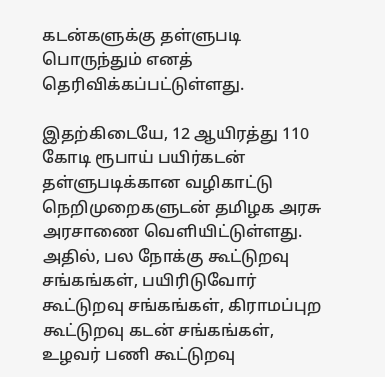கடன்களுக்கு தள்ளுபடி பொருந்தும் எனத் தெரிவிக்கப்பட்டுள்ளது.

இதற்கிடையே, 12 ஆயிரத்து 110 கோடி ரூபாய் பயிர்கடன் தள்ளுபடிக்கான வழிகாட்டு நெறிமுறைகளுடன் தமிழக அரசு அரசாணை வெளியிட்டுள்ளது. அதில், பல நோக்கு கூட்டுறவு சங்கங்கள், பயிரிடுவோர் கூட்டுறவு சங்கங்கள், கிராமப்புற கூட்டுறவு கடன் சங்கங்கள், உழவர் பணி கூட்டுறவு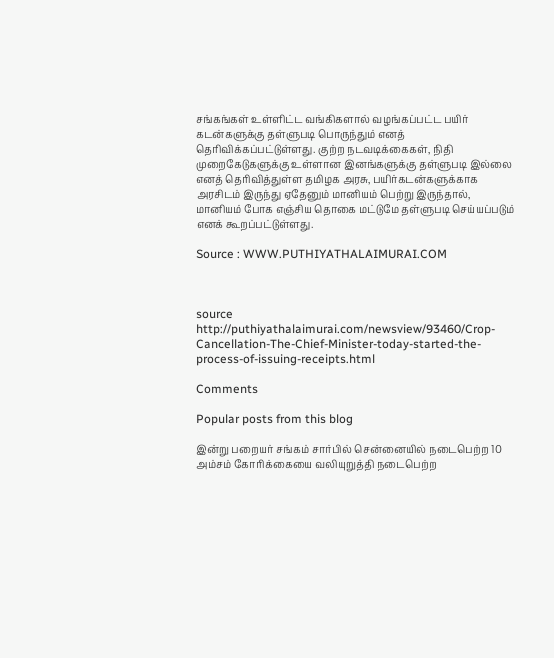சங்கங்கள் உள்ளிட்ட வங்கிகளால் வழங்கப்பட்ட பயிர் கடன்களுக்கு தள்ளுபடி பொருந்தும் எனத் தெரிவிக்கப்பட்டுள்ளது. குற்ற நடவடிக்கைகள், நிதி முறைகேடுகளுக்கு உள்ளான இனங்களுக்கு தள்ளுபடி இல்லை எனத் தெரிவித்துள்ள தமிழக அரசு, பயிர்கடன்களுக்காக அரசிடம் இருந்து ஏதேனும் மானியம் பெற்று இருந்தால், மானியம் போக எஞ்சிய தொகை மட்டுமே தள்ளுபடி செய்யப்படும் எனக் கூறப்பட்டுள்ளது.

Source : WWW.PUTHIYATHALAIMURAI.COM



source http://puthiyathalaimurai.com/newsview/93460/Crop-Cancellation-The-Chief-Minister-today-started-the-process-of-issuing-receipts.html

Comments

Popular posts from this blog

இன்று பறையர் சங்கம் சார்பில் சென்னையில் நடைபெற்ற 10 அம்சம் கோரிக்கையை வலியுறுத்தி நடைபெற்ற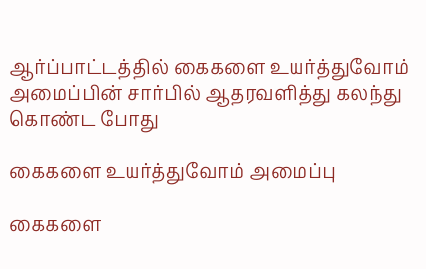ஆர்ப்பாட்டத்தில் கைகளை உயர்த்துவோம் அமைப்பின் சார்பில் ஆதரவளித்து கலந்து கொண்ட போது

கைகளை உயர்த்துவோம் அமைப்பு

கைகளை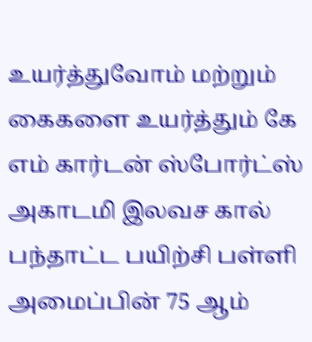உயர்த்துவோம் மற்றும் கைகளை உயர்த்தும் கே எம் கார்டன் ஸ்போர்ட்ஸ் அகாடமி இலவச கால் பந்தாட்ட பயிற்சி பள்ளி அமைப்பின் 75 ஆம்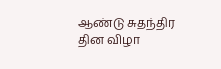ஆண்டு சுதந்திர தின விழா